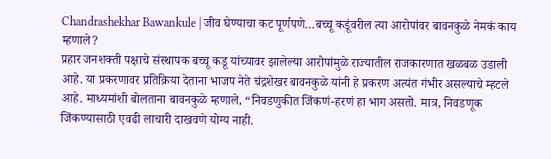Chandrashekhar Bawankule | जीव घेण्याचा कट पूर्णपणे…बच्चू कडूंवरील त्या आरोपांवर बावनकुळे नेमकं काय म्हणाले?
प्रहार जनशक्ती पक्षाचे संस्थापक बच्चू कडू यांच्यावर झालेल्या आरोपांमुळे राज्यातील राजकारणात खळबळ उडाली आहे. या प्रकरणावर प्रतिक्रिया देताना भाजप नेते चंद्रशेखर बावनकुळे यांनी हे प्रकरण अत्यंत गंभीर असल्याचे म्हटले आहे. माध्यमांशी बोलताना बावनकुळे म्हणाले, “निवडणुकीत जिंकणं-हरणं हा भाग असतो. मात्र, निवडणूक जिंकण्यासाठी एवढी लाचारी दाखवणे योग्य नाही.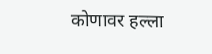कोणावर हल्ला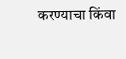करण्याचा किंवा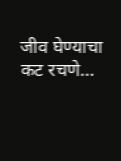जीव घेण्याचा कट रचणे…